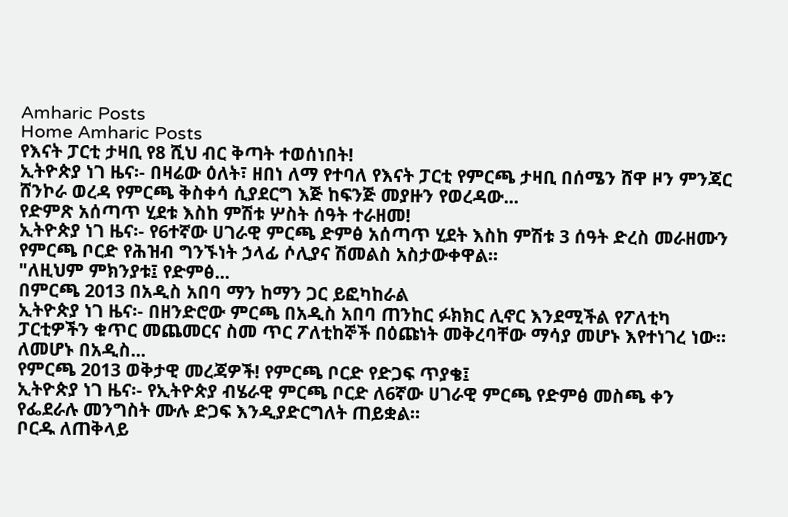Amharic Posts
Home Amharic Posts
የእናት ፓርቲ ታዛቢ የ8 ሺህ ብር ቅጣት ተወሰነበት!
ኢትዮጵያ ነገ ዜና፡- በዛሬው ዕለት፣ ዘበነ ለማ የተባለ የእናት ፓርቲ የምርጫ ታዛቢ በሰሜን ሸዋ ዞን ምንጃር ሸንኮራ ወረዳ የምርጫ ቅስቀሳ ሲያደርግ እጅ ከፍንጅ መያዙን የወረዳው...
የድምጽ አሰጣጥ ሂደቱ እስከ ምሽቱ ሦስት ሰዓት ተራዘመ!
ኢትዮጵያ ነገ ዜና፡- የ6ተኛው ሀገራዊ ምርጫ ድምፅ አሰጣጥ ሂደት እስከ ምሽቱ 3 ሰዓት ድረስ መራዘሙን የምርጫ ቦርድ የሕዝብ ግንኙነት ኃላፊ ሶሊያና ሽመልስ አስታውቀዋል፡፡
"ለዚህም ምክንያቱ፤ የድምፅ...
በምርጫ 2013 በአዲስ አበባ ማን ከማን ጋር ይፎካከራል
ኢትዮጵያ ነገ ዜና፡- በዘንድሮው ምርጫ በአዲስ አበባ ጠንከር ፉክክር ሊኖር እንደሚችል የፖለቲካ ፓርቲዎችን ቁጥር መጨመርና ስመ ጥር ፖለቲከኞች በዕጩነት መቅረባቸው ማሳያ መሆኑ እየተነገረ ነው።
ለመሆኑ በአዲስ...
የምርጫ 2013 ወቅታዊ መረጃዎች! የምርጫ ቦርድ የድጋፍ ጥያቄ፤
ኢትዮጵያ ነገ ዜና፡- የኢትዮጵያ ብሄራዊ ምርጫ ቦርድ ለ6ኛው ሀገራዊ ምርጫ የድምፅ መስጫ ቀን የፌደራሉ መንግስት ሙሉ ድጋፍ እንዲያድርግለት ጠይቋል።
ቦርዱ ለጠቅላይ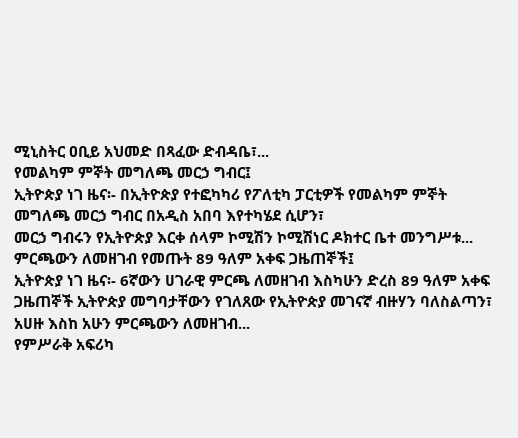ሚኒስትር ዐቢይ አህመድ በጻፈው ድብዳቤ፣...
የመልካም ምኞት መግለጫ መርኃ ግብር፤
ኢትዮጵያ ነገ ዜና፡- በኢትዮጵያ የተፎካካሪ የፖለቲካ ፓርቲዎች የመልካም ምኞት መግለጫ መርኃ ግብር በአዲስ አበባ እየተካሄደ ሲሆን፣
መርኃ ግብሩን የኢትዮጵያ እርቀ ሰላም ኮሚሽን ኮሚሽነር ዶክተር ቤተ መንግሥቱ...
ምርጫውን ለመዘገብ የመጡት 89 ዓለም አቀፍ ጋዜጠኞች፤
ኢትዮጵያ ነገ ዜና፡- 6ኛውን ሀገራዊ ምርጫ ለመዘገብ እስካሁን ድረስ 89 ዓለም አቀፍ ጋዜጠኞች ኢትዮጵያ መግባታቸውን የገለጸው የኢትዮጵያ መገናኛ ብዙሃን ባለስልጣን፣ አሀዙ እስከ አሁን ምርጫውን ለመዘገብ...
የምሥራቅ አፍሪካ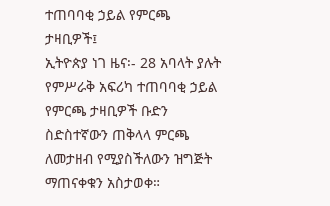ተጠባባቂ ኃይል የምርጫ ታዛቢዎች፤
ኢትዮጵያ ነገ ዜና፡- 28 አባላት ያሉት የምሥራቅ አፍሪካ ተጠባባቂ ኃይል የምርጫ ታዛቢዎች ቡድን ስድስተኛውን ጠቅላላ ምርጫ ለመታዘብ የሚያስችለውን ዝግጅት ማጠናቀቁን አስታወቀ።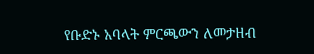የቡድኑ አባላት ምርጫውን ለመታዘብ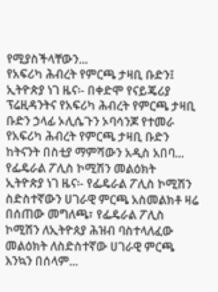የሚያስችላቸውን...
የአፍሪካ ሕብረት የምርጫ ታዛቢ ቡድን፤
ኢትዮጵያ ነገ ዜና፡- በቀድሞ የናይጄሪያ ፕሬዚዳንትና የአፍሪካ ሕብረት የምርጫ ታዛቢ ቡድን ኃላፊ ኦሊሴጉን ኦባሳንጆ የተመራ የአፍሪካ ሕብረት የምርጫ ታዛቢ ቡድን ከትናንት በስቲያ ማምሻውን አዲስ አበባ...
የፌዴራል ፖሊስ ኮሚሽን መልዕክት
ኢትዮጵያ ነገ ዜና፡- የፌዴራል ፖሊስ ኮሚሽን ስድስተኛውን ሀገራዊ ምርጫ አስመልክቶ ዛሬ በሰጠው መግለጫ፣ የፌዴራል ፖሊስ ኮሚሽን ለኢትዮጰያ ሕዝብ ባስተላለፈው መልዕክት ለስድስተኛው ሀገራዊ ምርጫ እንኳን በሰላም...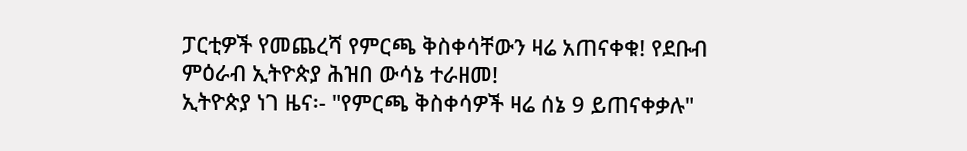ፓርቲዎች የመጨረሻ የምርጫ ቅስቀሳቸውን ዛሬ አጠናቀቁ! የደቡብ ምዕራብ ኢትዮጵያ ሕዝበ ውሳኔ ተራዘመ!
ኢትዮጵያ ነገ ዜና፡- "የምርጫ ቅስቀሳዎች ዛሬ ሰኔ 9 ይጠናቀቃሉ"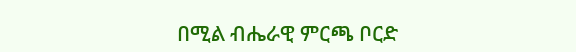በሚል ብሔራዊ ምርጫ ቦርድ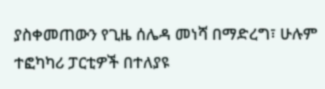ያስቀመጠውን የጊዜ ሰሌዳ መነሻ በማድረግ፣ ሁሉም ተፎካካሪ ፓርቲዎች በተለያዩ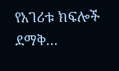የአገሪቱ ክፍሎች ደማቅ...